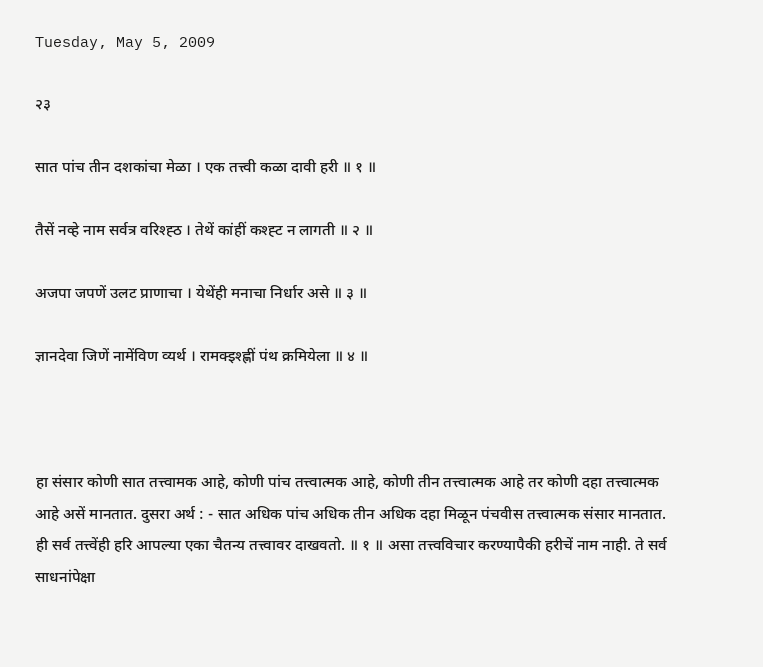Tuesday, May 5, 2009

२३

सात पांच तीन दशकांचा मेळा । एक तत्त्वी कळा दावी हरी ॥ १ ॥

तैसें नव्हे नाम सर्वत्र वरिश्ह्ठ । तेथें कांहीं कश्ह्ट न लागती ॥ २ ॥

अजपा जपणें उलट प्राणाचा । येथेंही मनाचा निर्धार असे ॥ ३ ॥

ज्ञानदेवा जिणें नामेंविण व्यर्थ । रामक्‍इश्ह्णीं पंथ क्रमियेला ॥ ४ ॥



हा संसार कोणी सात तत्त्वामक आहे, कोणी पांच तत्त्वात्मक आहे, कोणी तीन तत्त्वात्मक आहे तर कोणी दहा तत्त्वात्मक आहे असें मानतात. दुसरा अर्थ : - सात अधिक पांच अधिक तीन अधिक दहा मिळून पंचवीस तत्त्वात्मक संसार मानतात. ही सर्व तत्त्वेंही हरि आपल्या एका चैतन्य तत्त्वावर दाखवतो. ॥ १ ॥ असा तत्त्वविचार करण्यापैकी हरीचें नाम नाही. ते सर्व साधनांपेक्षा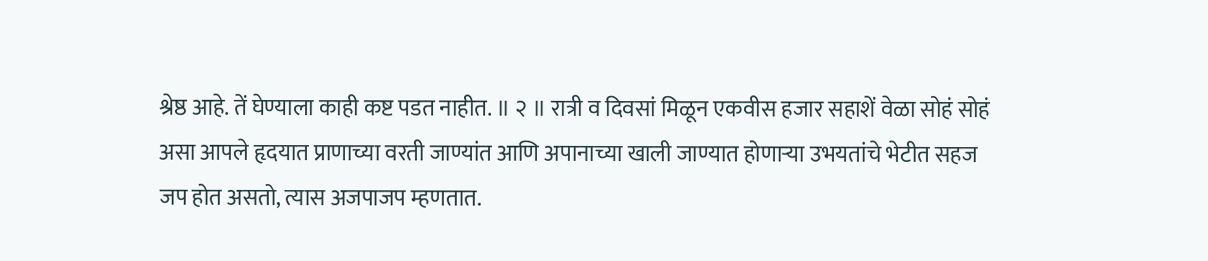श्रेष्ठ आहे. तें घेण्याला काही कष्ट पडत नाहीत. ॥ २ ॥ रात्री व दिवसां मिळून एकवीस हजार सहाशें वेळा सोहं सोहं असा आपले हृदयात प्राणाच्या वरती जाण्यांत आणि अपानाच्या खाली जाण्यात होणाऱ्या उभयतांचे भेटीत सहज जप होत असतो, त्यास अजपाजप म्हणतात.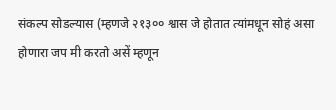संकल्प सोडल्यास (म्हणजे २१३०० श्वास जे होतात त्यांमधून सोहं असा होणारा जप मी करतो असें म्हणून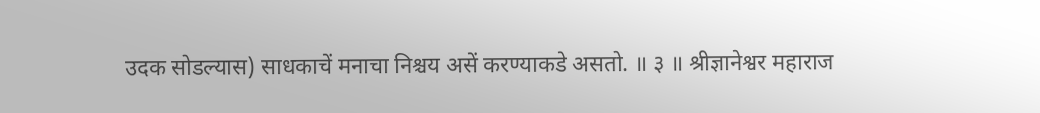उदक सोडल्यास) साधकाचें मनाचा निश्चय असें करण्याकडे असतो. ॥ ३ ॥ श्रीज्ञानेश्वर महाराज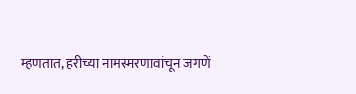म्हणतात, हरीच्या नामस्मरणावांचून जगणें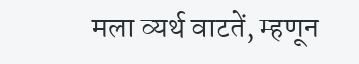मला व्यर्थ वाटतें, म्हणून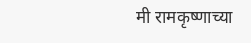मी रामकृष्णाच्या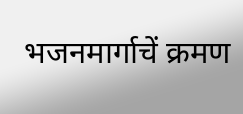भजनमार्गाचें क्रमण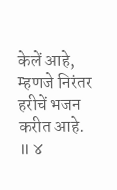केलें आहे, म्हणजे निरंतर हरीचें भजन करीत आहे. ॥ ४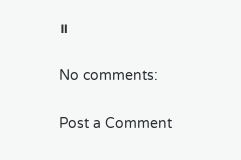॥

No comments:

Post a Comment